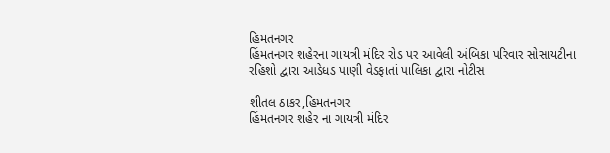હિમતનગર
હિંમતનગર શહેરના ગાયત્રી મંદિર રોડ પર આવેલી અંબિકા પરિવાર સોસાયટીના રહિશો દ્વારા આડેધડ પાણી વેડફાતાં પાલિકા દ્વારા નોટીસ

શીતલ ઠાકર,હિમતનગર
હિંમતનગર શહેર ના ગાયત્રી મંદિર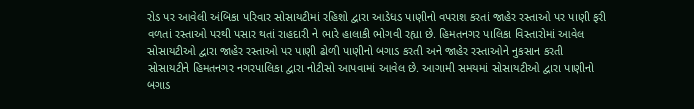રોડ પર આવેલી અંબિકા પરિવાર સોસાયટીમાં રહિશો દ્વારા આડેધડ પાણીનો વપરાશ કરતાં જાહેર રસ્તાઓ પર પાણી ફરી વળતાં રસ્તાઓ પરથી પસાર થતાં રાહદારી ને ભારે હાલાકી ભોગવી રહ્યા છે. હિમતનગર પાલિકા વિસ્તારોમાં આવેલ સોસાયટીઓ દ્વારા જાહેર રસ્તાઓ પર પાણી ઢોળી પાણીનો બગાડ કરતી અને જાહેર રસ્તાઓને નુકસાન કરતી સોસાયટીને હિમતનગર નગરપાલિકા દ્વારા નોટીસો આપવામાં આવેલ છે. આગામી સમયમાં સોસાયટીઓ દ્વારા પાણીનો બગાડ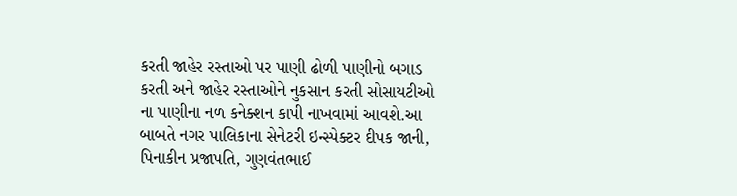કરતી જાહેર રસ્તાઓ પર પાણી ઢોળી પાણીનો બગાડ કરતી અને જાહેર રસ્તાઓને નુકસાન કરતી સોસાયટીઓ ના પાણીના નળ કનેક્શન કાપી નાખવામાં આવશે.આ બાબતે નગર પાલિકાના સેનેટરી ઇન્સ્પેક્ટર દીપક જાની, પિનાકીન પ્રજાપતિ, ગુણવંતભાઈ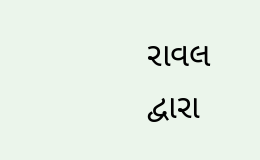રાવલ દ્વારા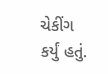ચેકીંગ કર્યું હતું.